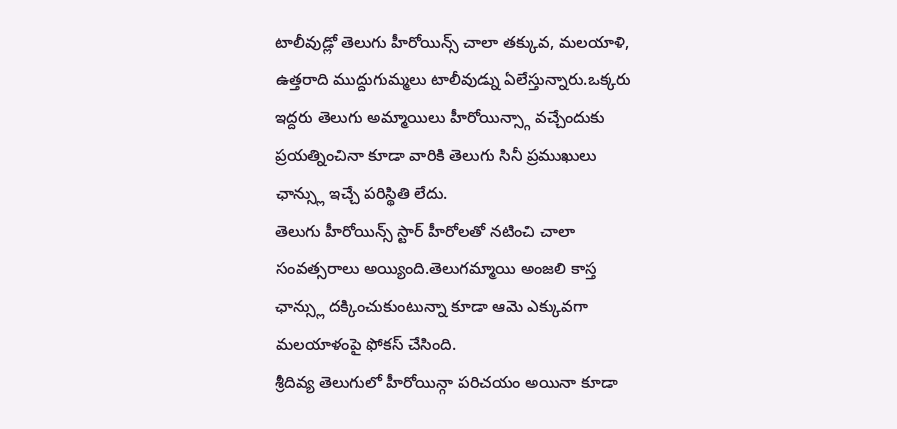టాలీవుడ్లో తెలుగు హీరోయిన్స్ చాలా తక్కువ, మలయాళి, ఉత్తరాది ముద్దుగుమ్మలు టాలీవుడ్ను ఏలేస్తున్నారు.ఒక్కరు ఇద్దరు తెలుగు అమ్మాయిలు హీరోయిన్స్గా వచ్చేందుకు ప్రయత్నించినా కూడా వారికి తెలుగు సినీ ప్రముఖులు ఛాన్స్లు ఇచ్చే పరిస్థితి లేదు.
తెలుగు హీరోయిన్స్ స్టార్ హీరోలతో నటించి చాలా సంవత్సరాలు అయ్యింది.తెలుగమ్మాయి అంజలి కాస్త ఛాన్స్లు దక్కించుకుంటున్నా కూడా ఆమె ఎక్కువగా మలయాళంపై ఫోకస్ చేసింది.
శ్రీదివ్య తెలుగులో హీరోయిన్గా పరిచయం అయినా కూడా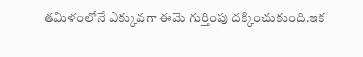తమిళంలోనే ఎక్కువగా ఈమె గుర్తింపు దక్కించుకుంది.ఇక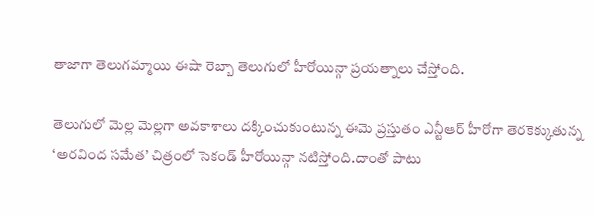తాజాగా తెలుగమ్మాయి ఈషా రెబ్బా తెలుగులో హీరోయిన్గా ప్రయత్నాలు చేస్తోంది.

తెలుగులో మెల్ల మెల్లగా అవకాశాలు దక్కించుకుంటున్న ఈమె ప్రస్తుతం ఎన్టీఆర్ హీరోగా తెరకెక్కుతున్న ‘అరవింద సమేత’ చిత్రంలో సెకండ్ హీరోయిన్గా నటిస్తోంది.దాంతో పాటు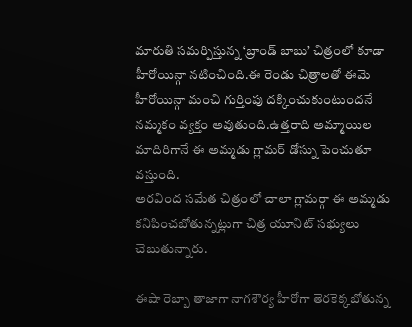మారుతి సమర్పిస్తున్న ‘బ్రాండ్ బాబు’ చిత్రంలో కూడా హీరోయిన్గా నటించింది.ఈ రెండు చిత్రాలతో ఈమె హీరోయిన్గా మంచి గుర్తింపు దక్కించుకుంటుందనే నమ్మకం వ్యక్తం అవుతుంది.ఉత్తరాది అమ్మాయిల మాదిరిగానే ఈ అమ్మడు గ్లామర్ డోస్ను పెంచుతూ వస్తుంది.
అరవింద సమేత చిత్రంలో చాలా గ్లామర్గా ఈ అమ్మడు కనిపించబోతున్నట్లుగా చిత్ర యూనిట్ సభ్యులు చెబుతున్నారు.

ఈషా రెబ్బా తాజాగా నాగశౌర్య హీరోగా తెరకెక్కబోతున్న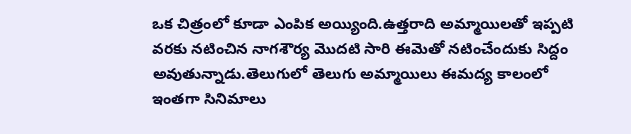ఒక చిత్రంలో కూడా ఎంపిక అయ్యింది.ఉత్తరాది అమ్మాయిలతో ఇప్పటి వరకు నటించిన నాగశౌర్య మొదటి సారి ఈమెతో నటించేందుకు సిద్దం అవుతున్నాడు.తెలుగులో తెలుగు అమ్మాయిలు ఈమద్య కాలంలో ఇంతగా సినిమాలు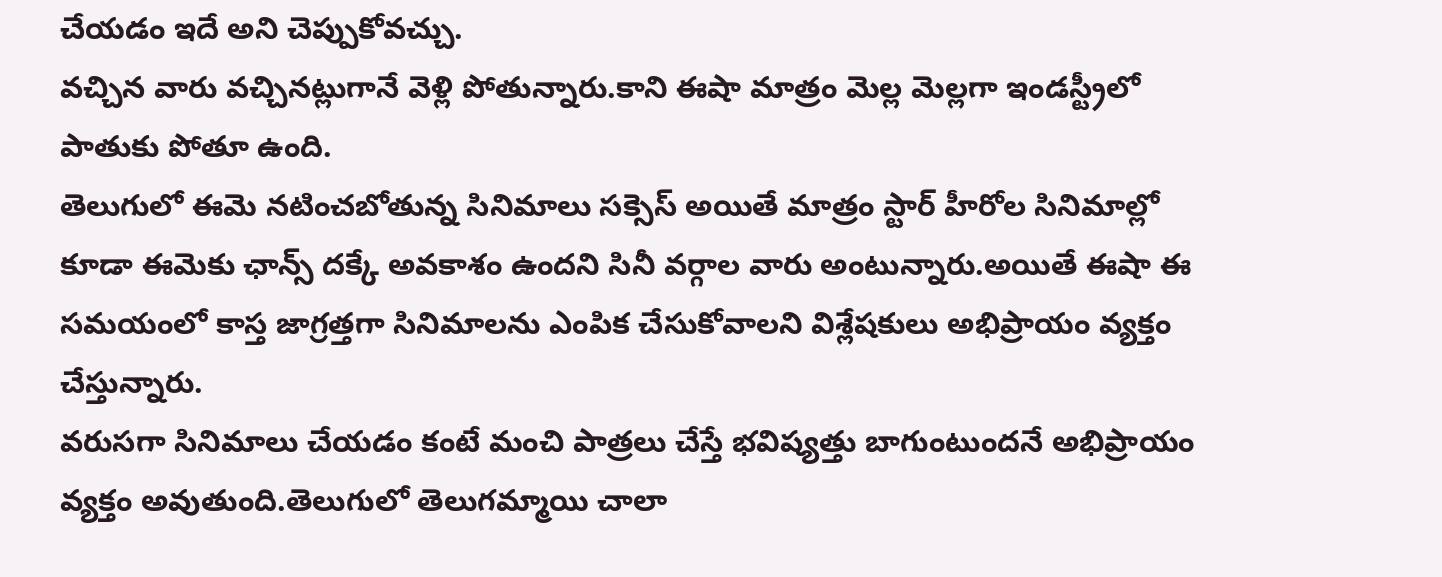చేయడం ఇదే అని చెప్పుకోవచ్చు.
వచ్చిన వారు వచ్చినట్లుగానే వెళ్లి పోతున్నారు.కాని ఈషా మాత్రం మెల్ల మెల్లగా ఇండస్ట్రీలో పాతుకు పోతూ ఉంది.
తెలుగులో ఈమె నటించబోతున్న సినిమాలు సక్సెస్ అయితే మాత్రం స్టార్ హీరోల సినిమాల్లో కూడా ఈమెకు ఛాన్స్ దక్కే అవకాశం ఉందని సినీ వర్గాల వారు అంటున్నారు.అయితే ఈషా ఈ సమయంలో కాస్త జాగ్రత్తగా సినిమాలను ఎంపిక చేసుకోవాలని విశ్లేషకులు అభిప్రాయం వ్యక్తం చేస్తున్నారు.
వరుసగా సినిమాలు చేయడం కంటే మంచి పాత్రలు చేస్తే భవిష్యత్తు బాగుంటుందనే అభిప్రాయం వ్యక్తం అవుతుంది.తెలుగులో తెలుగమ్మాయి చాలా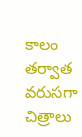కాలం తర్వాత వరుసగా చిత్రాలు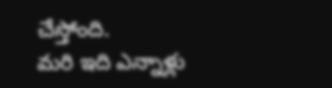చేస్తోంది.
మరి ఇది ఎన్నాళ్లు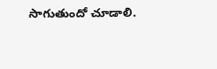సాగుతుందో చూడాలి.